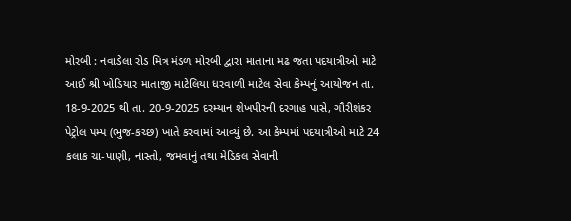મોરબી : નવાડેલા રોડ મિત્ર મંડળ મોરબી દ્વારા માતાના મઢ જતા પદયાત્રીઓ માટે આઈ શ્રી ખોડિયાર માતાજી માટેલિયા ધરવાળી માટેલ સેવા કેમ્પનું આયોજન તા. 18-9-2025 થી તા. 20-9-2025 દરમ્યાન શેખપીરની દરગાહ પાસે, ગૌરીશંકર પેટ્રોલ પમ્પ (ભુજ-કચ્છ) ખાતે કરવામાં આવ્યું છે. આ કેમ્પમાં પદયાત્રીઓ માટે 24 કલાક ચા-પાણી, નાસ્તો, જમવાનું તથા મેડિકલ સેવાની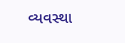વ્યવસ્થા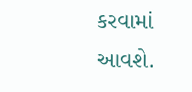કરવામાં આવશે.